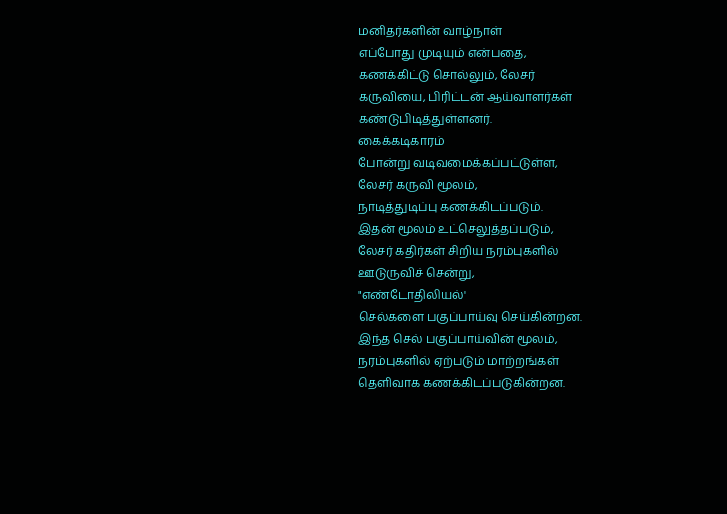மனிதர்களின் வாழ்நாள்
எப்போது முடியும் என்பதை,
கணக்கிட்டு சொல்லும், லேசர்
கருவியை, பிரிட்டன் ஆய்வாளர்கள்
கண்டுபிடித்துள்ளனர்.
கைக்கடிகாரம்
போன்று வடிவமைக்கப்பட்டுள்ள,
லேசர் கருவி மூலம்,
நாடித்துடிப்பு கணக்கிடப்படும்.
இதன் மூலம் உட்செலுத்தப்படும்,
லேசர் கதிர்கள் சிறிய நரம்புகளில்
ஊடுருவிச் சென்று,
"எண்டோதிலியல்'
செல்களை பகுப்பாய்வு செய்கின்றன.
இந்த செல் பகுப்பாய்வின் மூலம்,
நரம்புகளில் ஏற்படும் மாற்றங்கள்
தெளிவாக கணக்கிடப்படுகின்றன.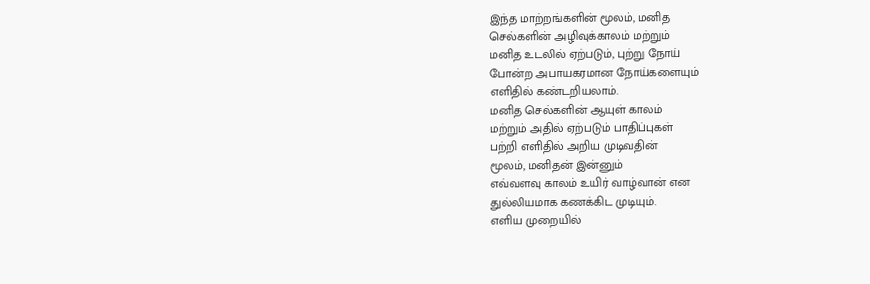இந்த மாற்றங்களின் மூலம், மனித
செல்களின் அழிவுக்காலம் மற்றும்
மனித உடலில் ஏற்படும், புற்று நோய்
போன்ற அபாயகரமான நோய்களையும்
எளிதில் கண்டறியலாம்.
மனித செல்களின் ஆயுள் காலம்
மற்றும் அதில் ஏற்படும் பாதிப்புகள்
பற்றி எளிதில் அறிய முடிவதின்
மூலம், மனிதன் இன்னும்
எவ்வளவு காலம் உயிர் வாழ்வான் என
துல்லியமாக கணக்கிட முடியும்.
எளிய முறையில்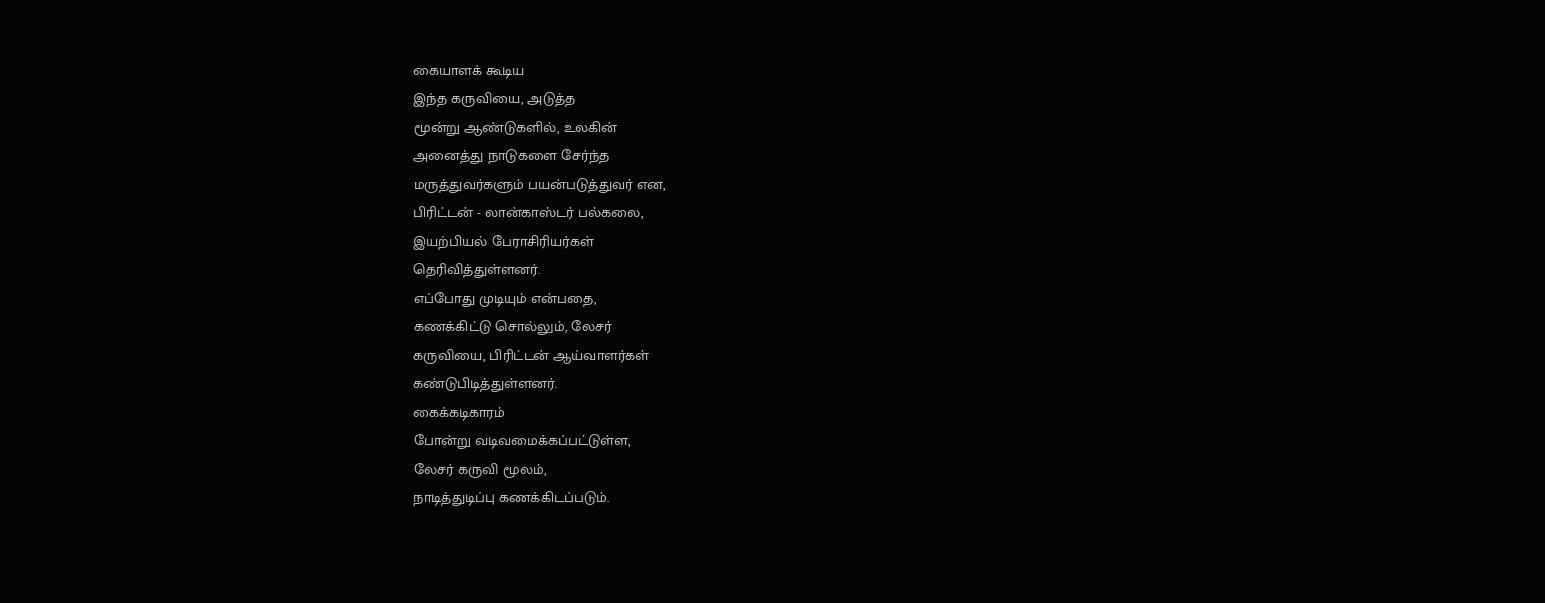கையாளக் கூடிய
இந்த கருவியை, அடுத்த
மூன்று ஆண்டுகளில், உலகின்
அனைத்து நாடுகளை சேர்ந்த
மருத்துவர்களும் பயன்படுத்துவர் என,
பிரிட்டன் - லான்காஸ்டர் பல்கலை,
இயற்பியல் பேராசிரியர்கள்
தெரிவித்துள்ளனர்.
எப்போது முடியும் என்பதை,
கணக்கிட்டு சொல்லும், லேசர்
கருவியை, பிரிட்டன் ஆய்வாளர்கள்
கண்டுபிடித்துள்ளனர்.
கைக்கடிகாரம்
போன்று வடிவமைக்கப்பட்டுள்ள,
லேசர் கருவி மூலம்,
நாடித்துடிப்பு கணக்கிடப்படும்.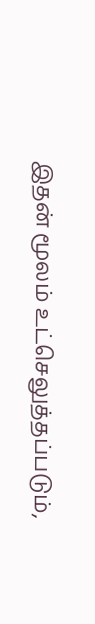இதன் மூலம் உட்செலுத்தப்படும்,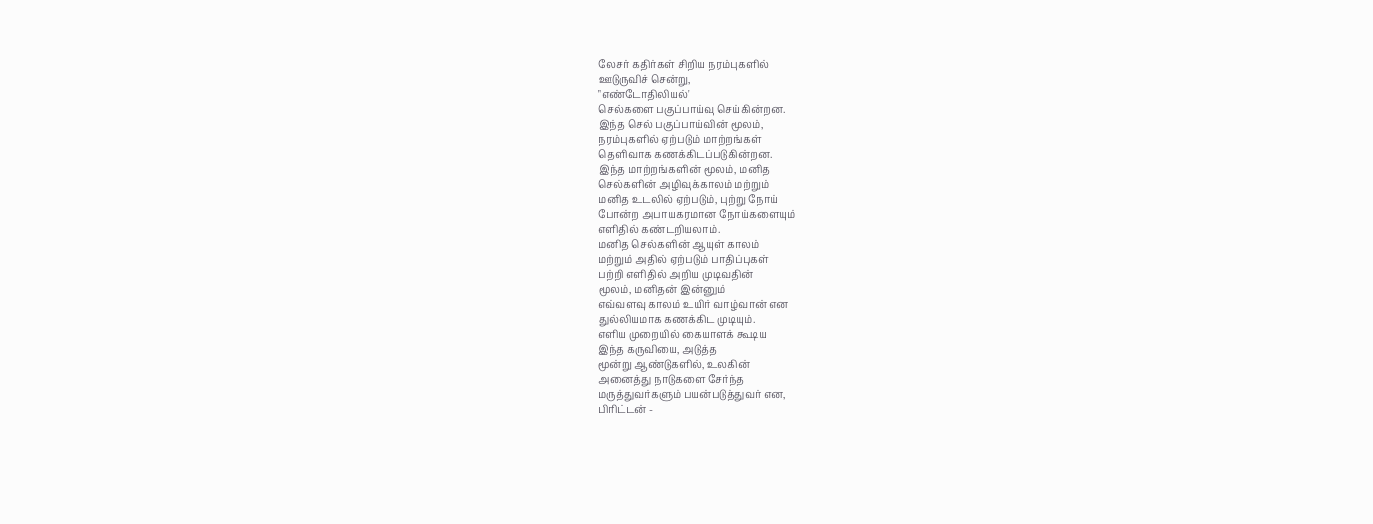லேசர் கதிர்கள் சிறிய நரம்புகளில்
ஊடுருவிச் சென்று,
"எண்டோதிலியல்'
செல்களை பகுப்பாய்வு செய்கின்றன.
இந்த செல் பகுப்பாய்வின் மூலம்,
நரம்புகளில் ஏற்படும் மாற்றங்கள்
தெளிவாக கணக்கிடப்படுகின்றன.
இந்த மாற்றங்களின் மூலம், மனித
செல்களின் அழிவுக்காலம் மற்றும்
மனித உடலில் ஏற்படும், புற்று நோய்
போன்ற அபாயகரமான நோய்களையும்
எளிதில் கண்டறியலாம்.
மனித செல்களின் ஆயுள் காலம்
மற்றும் அதில் ஏற்படும் பாதிப்புகள்
பற்றி எளிதில் அறிய முடிவதின்
மூலம், மனிதன் இன்னும்
எவ்வளவு காலம் உயிர் வாழ்வான் என
துல்லியமாக கணக்கிட முடியும்.
எளிய முறையில் கையாளக் கூடிய
இந்த கருவியை, அடுத்த
மூன்று ஆண்டுகளில், உலகின்
அனைத்து நாடுகளை சேர்ந்த
மருத்துவர்களும் பயன்படுத்துவர் என,
பிரிட்டன் -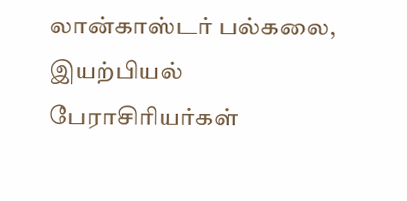லான்காஸ்டர் பல்கலை,
இயற்பியல் பேராசிரியர்கள்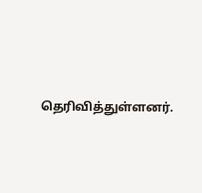தெரிவித்துள்ளனர்.